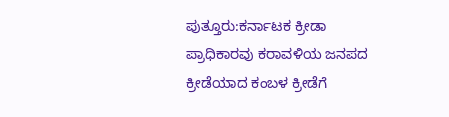ಪುತ್ತೂರು:ಕರ್ನಾಟಕ ಕ್ರೀಡಾ ಪ್ರಾಧಿಕಾರವು ಕರಾವಳಿಯ ಜನಪದ ಕ್ರೀಡೆಯಾದ ಕಂಬಳ ಕ್ರೀಡೆಗೆ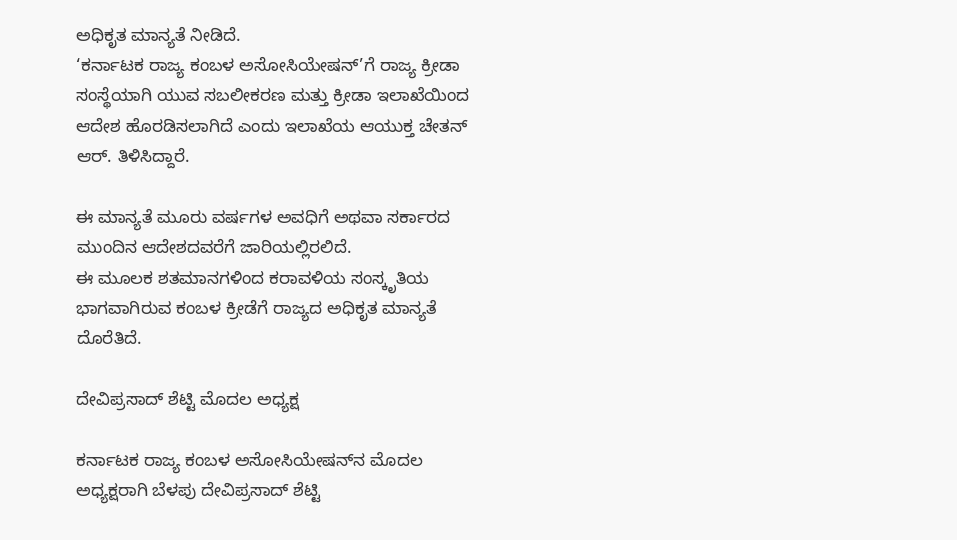ಅಧಿಕೃತ ಮಾನ್ಯತೆ ನೀಡಿದೆ.
‘ಕರ್ನಾಟಕ ರಾಜ್ಯ ಕಂಬಳ ಅಸೋಸಿಯೇಷನ್‌’ಗೆ ರಾಜ್ಯ ಕ್ರೀಡಾ ಸಂಸ್ಥೆಯಾಗಿ ಯುವ ಸಬಲೀಕರಣ ಮತ್ತು ಕ್ರೀಡಾ ಇಲಾಖೆಯಿಂದ ಆದೇಶ ಹೊರಡಿಸಲಾಗಿದೆ ಎಂದು ಇಲಾಖೆಯ ಆಯುಕ್ತ ಚೇತನ್‌ ಆರ್. ತಿಳಿಸಿದ್ದಾರೆ.

ಈ ಮಾನ್ಯತೆ ಮೂರು ವರ್ಷಗಳ ಅವಧಿಗೆ ಅಥವಾ ಸರ್ಕಾರದ ಮುಂದಿನ ಆದೇಶದವರೆಗೆ ಜಾರಿಯಲ್ಲಿರಲಿದೆ.
ಈ ಮೂಲಕ ಶತಮಾನಗಳಿಂದ ಕರಾವಳಿಯ ಸಂಸ್ಕೃತಿಯ ಭಾಗವಾಗಿರುವ ಕಂಬಳ ಕ್ರೀಡೆಗೆ ರಾಜ್ಯದ ಅಧಿಕೃತ ಮಾನ್ಯತೆ ದೊರೆತಿದೆ.

ದೇವಿಪ್ರಸಾದ್ ಶೆಟ್ಟಿ ಮೊದಲ ಅಧ್ಯಕ್ಷ

ಕರ್ನಾಟಕ ರಾಜ್ಯ ಕಂಬಳ ಅಸೋಸಿಯೇಷನ್‌ನ ಮೊದಲ ಅಧ್ಯಕ್ಷರಾಗಿ ಬೆಳಪು ದೇವಿಪ್ರಸಾದ್‌ ಶೆಟ್ಟಿ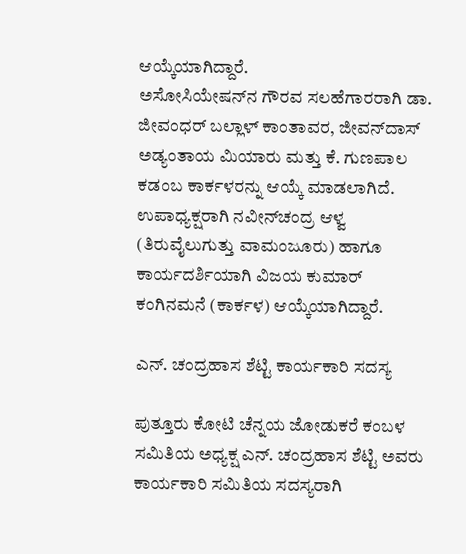ಆಯ್ಕೆಯಾಗಿದ್ದಾರೆ.
ಅಸೋಸಿಯೇಷನ್‌ನ ಗೌರವ ಸಲಹೆಗಾರರಾಗಿ ಡಾ. ಜೀವಂಧರ್ ಬಲ್ಲಾಳ್ ಕಾಂತಾವರ, ಜೀವನ್‌ದಾಸ್‌ ಅಡ್ಯಂತಾಯ ಮಿಯಾರು ಮತ್ತು ಕೆ. ಗುಣಪಾಲ ಕಡಂಬ ಕಾರ್ಕಳರನ್ನು ಆಯ್ಕೆ ಮಾಡಲಾಗಿದೆ.
ಉಪಾಧ್ಯಕ್ಷರಾಗಿ ನವೀನ್‌ಚಂದ್ರ ಆಳ್ವ (ತಿರುವೈಲುಗುತ್ತು ವಾಮಂಜೂರು) ಹಾಗೂ ಕಾರ್ಯದರ್ಶಿಯಾಗಿ ವಿಜಯ ಕುಮಾರ್ ಕಂಗಿನಮನೆ (ಕಾರ್ಕಳ) ಆಯ್ಕೆಯಾಗಿದ್ದಾರೆ.

ಎನ್‌. ಚಂದ್ರಹಾಸ ಶೆಟ್ಟಿ ಕಾರ್ಯಕಾರಿ ಸದಸ್ಯ

ಪುತ್ತೂರು ಕೋಟಿ ಚೆನ್ನಯ ಜೋಡುಕರೆ ಕಂಬಳ ಸಮಿತಿಯ ಅಧ್ಯಕ್ಷ ಎನ್‌. ಚಂದ್ರಹಾಸ ಶೆಟ್ಟಿ ಅವರು ಕಾರ್ಯಕಾರಿ ಸಮಿತಿಯ ಸದಸ್ಯರಾಗಿ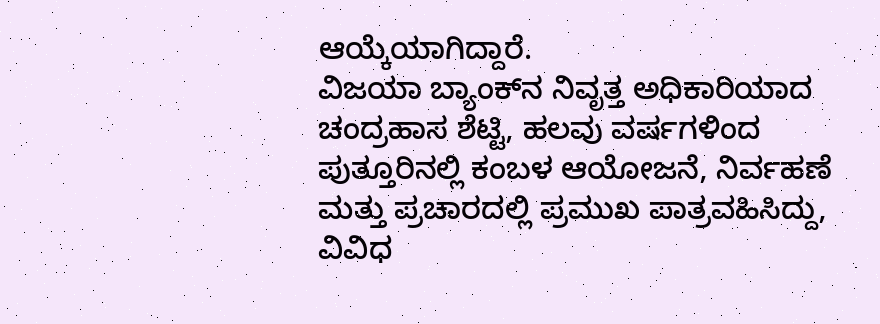ಆಯ್ಕೆಯಾಗಿದ್ದಾರೆ.
ವಿಜಯಾ ಬ್ಯಾಂಕ್‌ನ ನಿವೃತ್ತ ಅಧಿಕಾರಿಯಾದ ಚಂದ್ರಹಾಸ ಶೆಟ್ಟಿ, ಹಲವು ವರ್ಷಗಳಿಂದ ಪುತ್ತೂರಿನಲ್ಲಿ ಕಂಬಳ ಆಯೋಜನೆ, ನಿರ್ವಹಣೆ ಮತ್ತು ಪ್ರಚಾರದಲ್ಲಿ ಪ್ರಮುಖ ಪಾತ್ರವಹಿಸಿದ್ದು, ವಿವಿಧ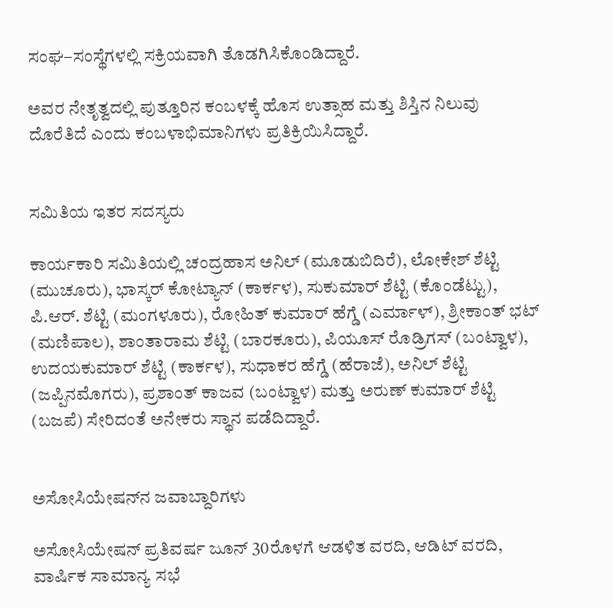ಸಂಘ–ಸಂಸ್ಥೆಗಳಲ್ಲಿ ಸಕ್ರಿಯವಾಗಿ ತೊಡಗಿಸಿಕೊಂಡಿದ್ದಾರೆ.

ಅವರ ನೇತೃತ್ವದಲ್ಲಿ ಪುತ್ತೂರಿನ ಕಂಬಳಕ್ಕೆ ಹೊಸ ಉತ್ಸಾಹ ಮತ್ತು ಶಿಸ್ತಿನ ನಿಲುವು ದೊರೆತಿದೆ ಎಂದು ಕಂಬಳಾಭಿಮಾನಿಗಳು ಪ್ರತಿಕ್ರಿಯಿಸಿದ್ದಾರೆ.


ಸಮಿತಿಯ ಇತರ ಸದಸ್ಯರು

ಕಾರ್ಯಕಾರಿ ಸಮಿತಿಯಲ್ಲಿ ಚಂದ್ರಹಾಸ ಅನಿಲ್‌ (ಮೂಡುಬಿದಿರೆ), ಲೋಕೇಶ್ ಶೆಟ್ಟಿ (ಮುಚೂರು), ಭಾಸ್ಕರ್ ಕೋಟ್ಯಾನ್‌ (ಕಾರ್ಕಳ), ಸುಕುಮಾರ್ ಶೆಟ್ಟಿ (ಕೊಂಡೆಟ್ಟು), ಪಿ.ಆರ್. ಶೆಟ್ಟಿ (ಮಂಗಳೂರು), ರೋಹಿತ್ ಕುಮಾರ್ ಹೆಗ್ಡೆ (ಎರ್ಮಾಳ್‌), ಶ್ರೀಕಾಂತ್ ಭಟ್ (ಮಣಿಪಾಲ), ಶಾಂತಾರಾಮ ಶೆಟ್ಟಿ (ಬಾರಕೂರು), ಪಿಯೂಸ್ ರೊಡ್ರಿಗಸ್ (ಬಂಟ್ವಾಳ), ಉದಯಕುಮಾರ್ ಶೆಟ್ಟಿ (ಕಾರ್ಕಳ), ಸುಧಾಕರ ಹೆಗ್ಡೆ (ಹೆರಾಜೆ), ಅನಿಲ್‌ ಶೆಟ್ಟಿ (ಜಪ್ಪಿನಮೊಗರು), ಪ್ರಶಾಂತ್ ಕಾಜವ (ಬಂಟ್ವಾಳ) ಮತ್ತು ಅರುಣ್ ಕುಮಾರ್ ಶೆಟ್ಟಿ (ಬಜಪೆ) ಸೇರಿದಂತೆ ಅನೇಕರು ಸ್ಥಾನ ಪಡೆದಿದ್ದಾರೆ.


ಅಸೋಸಿಯೇಷನ್‌ನ ಜವಾಬ್ದಾರಿಗಳು

ಅಸೋಸಿಯೇಷನ್‌ ಪ್ರತಿವರ್ಷ ಜೂನ್‌ 30ರೊಳಗೆ ಆಡಳಿತ ವರದಿ, ಆಡಿಟ್ ವರದಿ, ವಾರ್ಷಿಕ ಸಾಮಾನ್ಯ ಸಭೆ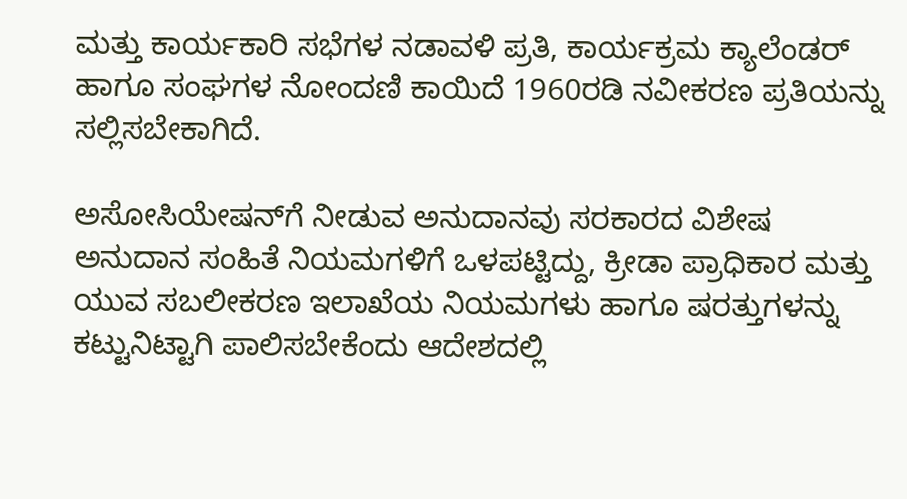ಮತ್ತು ಕಾರ್ಯಕಾರಿ ಸಭೆಗಳ ನಡಾವಳಿ ಪ್ರತಿ, ಕಾರ್ಯಕ್ರಮ ಕ್ಯಾಲೆಂಡರ್ ಹಾಗೂ ಸಂಘಗಳ ನೋಂದಣಿ ಕಾಯಿದೆ 1960ರಡಿ ನವೀಕರಣ ಪ್ರತಿಯನ್ನು ಸಲ್ಲಿಸಬೇಕಾಗಿದೆ.

ಅಸೋಸಿಯೇಷನ್‌ಗೆ ನೀಡುವ ಅನುದಾನವು ಸರಕಾರದ ವಿಶೇಷ ಅನುದಾನ ಸಂಹಿತೆ ನಿಯಮಗಳಿಗೆ ಒಳಪಟ್ಟಿದ್ದು, ಕ್ರೀಡಾ ಪ್ರಾಧಿಕಾರ ಮತ್ತು ಯುವ ಸಬಲೀಕರಣ ಇಲಾಖೆಯ ನಿಯಮಗಳು ಹಾಗೂ ಷರತ್ತುಗಳನ್ನು ಕಟ್ಟುನಿಟ್ಟಾಗಿ ಪಾಲಿಸಬೇಕೆಂದು ಆದೇಶದಲ್ಲಿ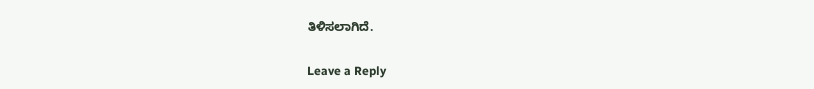ತಿಳಿಸಲಾಗಿದೆ.

Leave a Reply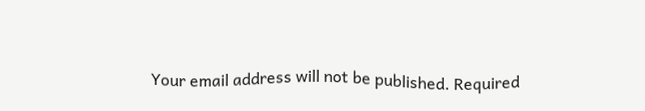Your email address will not be published. Required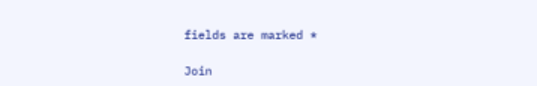fields are marked *

Join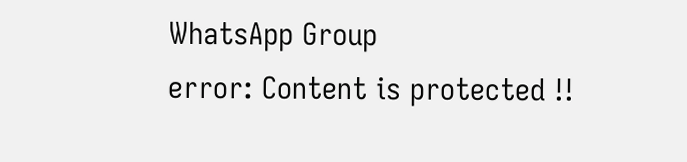WhatsApp Group
error: Content is protected !!